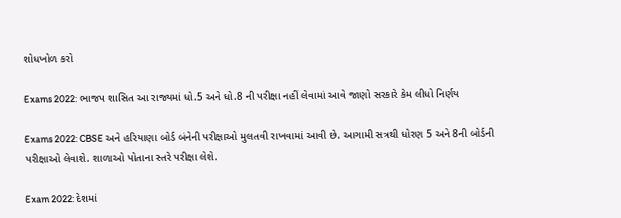શોધખોળ કરો

Exams 2022: ભાજપ શાસિત આ રાજ્યમાં ધો.5 અને ધો.8 ની પરીક્ષા નહીં લેવામાં આવે જાણો સરકારે કેમ લીધો નિર્ણય

Exams 2022: CBSE અને હરિયાણા બોર્ડ બંનેની પરીક્ષાઓ મુલતવી રાખવામાં આવી છે. આગામી સત્રથી ધોરણ 5 અને 8ની બોર્ડની પરીક્ષાઓ લેવાશે. શાળાઓ પોતાના સ્તરે પરીક્ષા લેશે.

Exam 2022: દેશમાં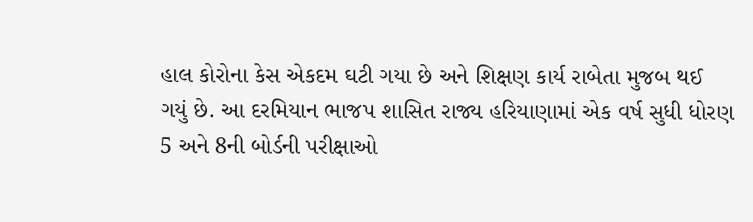હાલ કોરોના કેસ એકદમ ઘટી ગયા છે અને શિક્ષણ કાર્ય રાબેતા મુજબ થઈ ગયું છે. આ દરમિયાન ભાજપ શાસિત રાજ્ય હરિયાણામાં એક વર્ષ સુધી ધોરણ 5 અને 8ની બોર્ડની પરીક્ષાઓ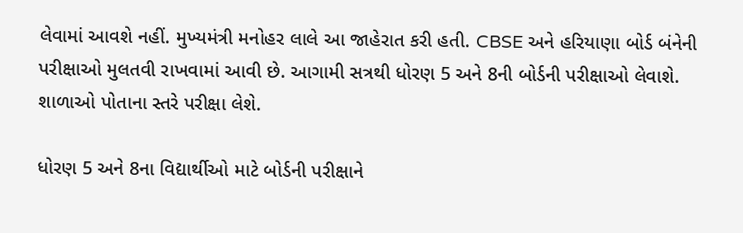લેવામાં આવશે નહીં. મુખ્યમંત્રી મનોહર લાલે આ જાહેરાત કરી હતી. CBSE અને હરિયાણા બોર્ડ બંનેની પરીક્ષાઓ મુલતવી રાખવામાં આવી છે. આગામી સત્રથી ધોરણ 5 અને 8ની બોર્ડની પરીક્ષાઓ લેવાશે. શાળાઓ પોતાના સ્તરે પરીક્ષા લેશે.

ધોરણ 5 અને 8ના વિદ્યાર્થીઓ માટે બોર્ડની પરીક્ષાને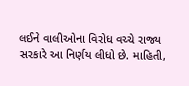લઈને વાલીઓના વિરોધ વચ્ચે રાજ્ય સરકારે આ નિર્ણય લીધો છે. માહિતી,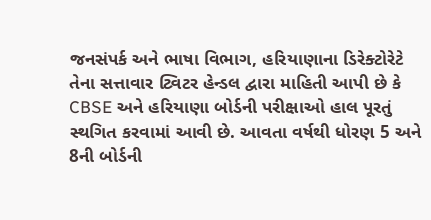જનસંપર્ક અને ભાષા વિભાગ, હરિયાણાના ડિરેક્ટોરેટે તેના સત્તાવાર ટ્વિટર હેન્ડલ દ્વારા માહિતી આપી છે કે CBSE અને હરિયાણા બોર્ડની પરીક્ષાઓ હાલ પૂરતું સ્થગિત કરવામાં આવી છે. આવતા વર્ષથી ધોરણ 5 અને 8ની બોર્ડની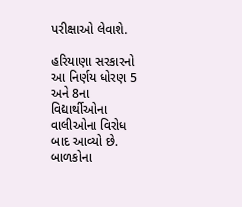પરીક્ષાઓ લેવાશે.

હરિયાણા સરકારનો આ નિર્ણય ધોરણ 5 અને 8ના વિદ્યાર્થીઓના વાલીઓના વિરોધ બાદ આવ્યો છે. બાળકોના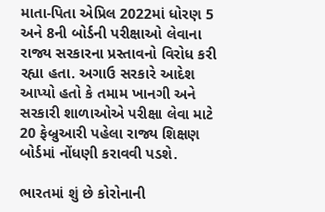માતા-પિતા એપ્રિલ 2022માં ધોરણ 5 અને 8ની બોર્ડની પરીક્ષાઓ લેવાના રાજ્ય સરકારના પ્રસ્તાવનો વિરોધ કરી રહ્યા હતા. અગાઉ સરકારે આદેશ આપ્યો હતો કે તમામ ખાનગી અને સરકારી શાળાઓએ પરીક્ષા લેવા માટે 20 ફેબ્રુઆરી પહેલા રાજ્ય શિક્ષણ બોર્ડમાં નોંધણી કરાવવી પડશે.

ભારતમાં શું છે કોરોનાની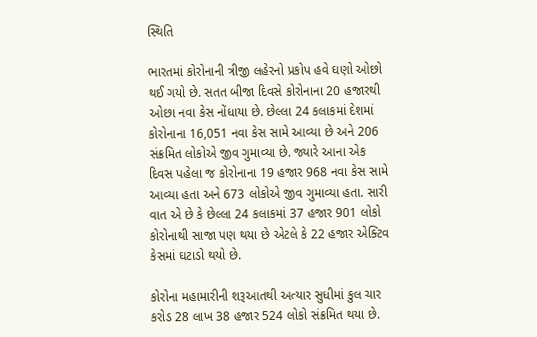સ્થિતિ

ભારતમાં કોરોનાની ત્રીજી લહેરનો પ્રકોપ હવે ઘણો ઓછો થઈ ગયો છે. સતત બીજા દિવસે કોરોનાના 20 હજારથી ઓછા નવા કેસ નોંધાયા છે. છેલ્લા 24 કલાકમાં દેશમાં કોરોનાના 16,051 નવા કેસ સામે આવ્યા છે અને 206 સંક્રમિત લોકોએ જીવ ગુમાવ્યા છે. જ્યારે આના એક દિવસ પહેલા જ કોરોનાના 19 હજાર 968 નવા કેસ સામે આવ્યા હતા અને 673 લોકોએ જીવ ગુમાવ્યા હતા. સારી વાત એ છે કે છેલ્લા 24 કલાકમાં 37 હજાર 901 લોકો કોરોનાથી સાજા પણ થયા છે એટલે કે 22 હજાર એક્ટિવ કેસમાં ઘટાડો થયો છે.

કોરોના મહામારીની શરૂઆતથી અત્યાર સુધીમાં કુલ ચાર કરોડ 28 લાખ 38 હજાર 524 લોકો સંક્રમિત થયા છે.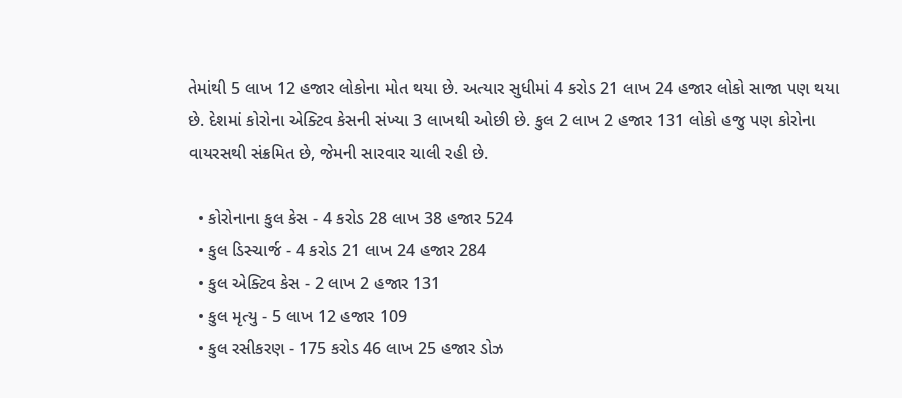તેમાંથી 5 લાખ 12 હજાર લોકોના મોત થયા છે. અત્યાર સુધીમાં 4 કરોડ 21 લાખ 24 હજાર લોકો સાજા પણ થયા છે. દેશમાં કોરોના એક્ટિવ કેસની સંખ્યા 3 લાખથી ઓછી છે. કુલ 2 લાખ 2 હજાર 131 લોકો હજુ પણ કોરોના વાયરસથી સંક્રમિત છે, જેમની સારવાર ચાલી રહી છે.

  • કોરોનાના કુલ કેસ - 4 કરોડ 28 લાખ 38 હજાર 524
  • કુલ ડિસ્ચાર્જ - 4 કરોડ 21 લાખ 24 હજાર 284
  • કુલ એક્ટિવ કેસ - 2 લાખ 2 હજાર 131
  • કુલ મૃત્યુ - 5 લાખ 12 હજાર 109
  • કુલ રસીકરણ - 175 કરોડ 46 લાખ 25 હજાર ડોઝ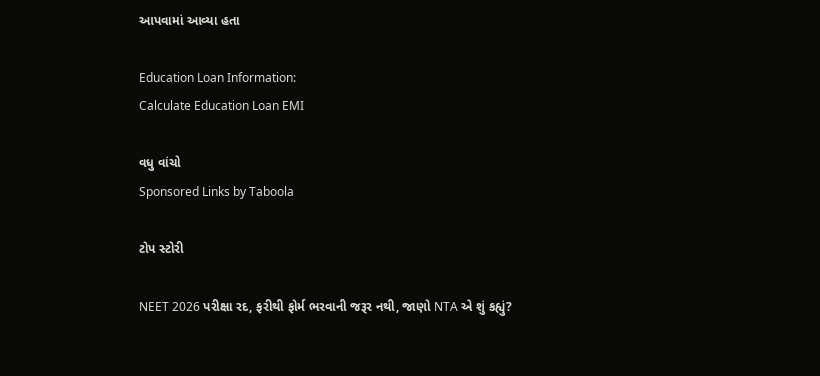આપવામાં આવ્યા હતા

Education Loan Information:
Calculate Education Loan EMI

વધુ વાંચો
Sponsored Links by Taboola

ટોપ સ્ટોરી

NEET 2026 પરીક્ષા રદ, ફરીથી ફોર્મ ભરવાની જરૂર નથી, જાણો NTA એ શું કહ્યું?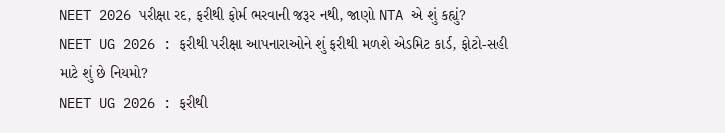NEET 2026 પરીક્ષા રદ, ફરીથી ફોર્મ ભરવાની જરૂર નથી, જાણો NTA એ શું કહ્યું?
NEET UG 2026 : ફરીથી પરીક્ષા આપનારાઓને શું ફરીથી મળશે એડમિટ કાર્ડ, ફોટો-સહી માટે શું છે નિયમો?
NEET UG 2026 : ફરીથી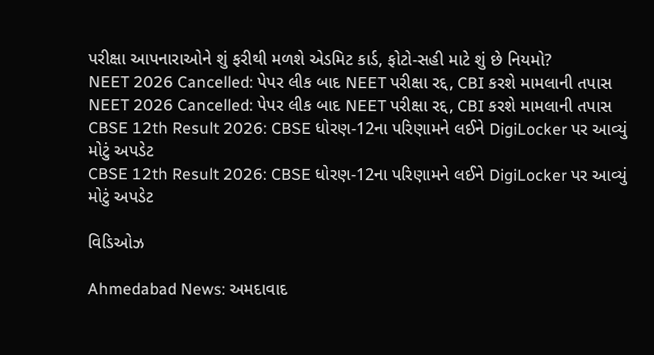પરીક્ષા આપનારાઓને શું ફરીથી મળશે એડમિટ કાર્ડ, ફોટો-સહી માટે શું છે નિયમો?
NEET 2026 Cancelled: પેપર લીક બાદ NEET પરીક્ષા રદ્દ, CBI કરશે મામલાની તપાસ
NEET 2026 Cancelled: પેપર લીક બાદ NEET પરીક્ષા રદ્દ, CBI કરશે મામલાની તપાસ
CBSE 12th Result 2026: CBSE ધોરણ-12ના પરિણામને લઈને DigiLocker પર આવ્યું મોટું અપડેટ
CBSE 12th Result 2026: CBSE ધોરણ-12ના પરિણામને લઈને DigiLocker પર આવ્યું મોટું અપડેટ

વિડિઓઝ

Ahmedabad News: અમદાવાદ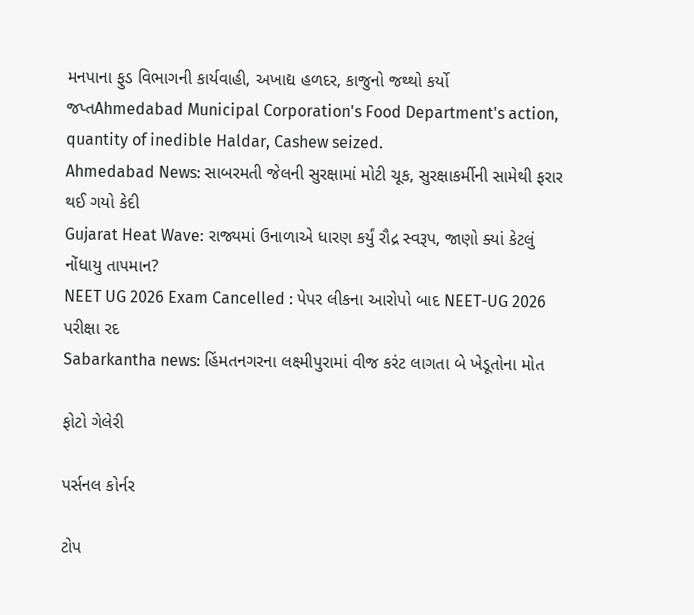મનપાના ફુડ વિભાગની કાર્યવાહી, અખાદ્ય હળદર, કાજુનો જથ્થો કર્યો જપ્તAhmedabad Municipal Corporation's Food Department's action, quantity of inedible Haldar, Cashew seized.
Ahmedabad News: સાબરમતી જેલની સુરક્ષામાં મોટી ચૂક, સુરક્ષાકર્મીની સામેથી ફરાર થઈ ગયો કેદી
Gujarat Heat Wave: રાજ્યમાં ઉનાળાએ ધારણ કર્યું રૌદ્ર સ્વરૂપ, જાણો ક્યાં કેટલું નોંધાયુ તાપમાન?
NEET UG 2026 Exam Cancelled : પેપર લીકના આરોપો બાદ NEET-UG 2026 પરીક્ષા રદ
Sabarkantha news: હિંમતનગરના લક્ષ્મીપુરામાં વીજ કરંટ લાગતા બે ખેડૂતોના મોત

ફોટો ગેલેરી

પર્સનલ કોર્નર

ટોપ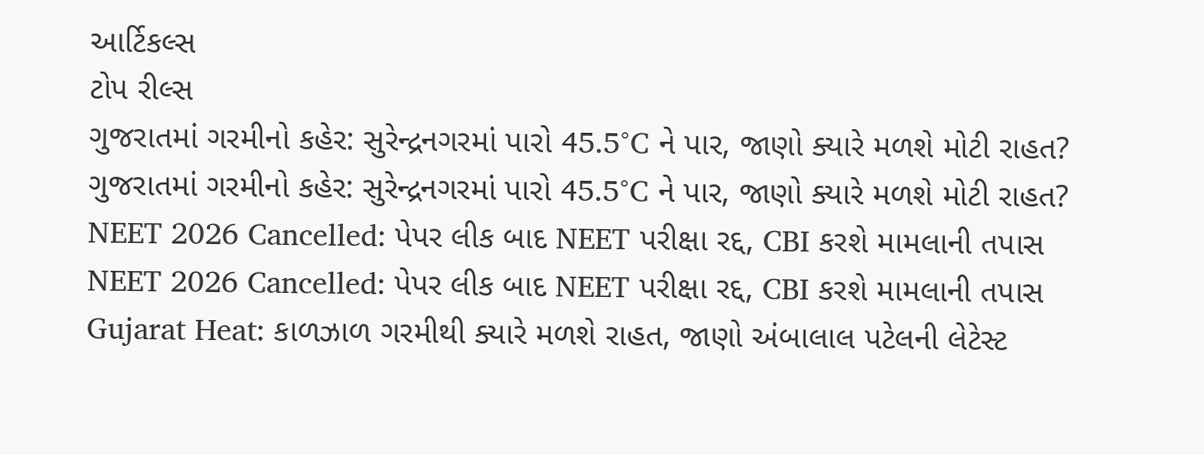આર્ટિકલ્સ
ટોપ રીલ્સ
ગુજરાતમાં ગરમીનો કહેર: સુરેન્દ્રનગરમાં પારો 45.5°C ને પાર, જાણો ક્યારે મળશે મોટી રાહત?
ગુજરાતમાં ગરમીનો કહેર: સુરેન્દ્રનગરમાં પારો 45.5°C ને પાર, જાણો ક્યારે મળશે મોટી રાહત?
NEET 2026 Cancelled: પેપર લીક બાદ NEET પરીક્ષા રદ્દ, CBI કરશે મામલાની તપાસ
NEET 2026 Cancelled: પેપર લીક બાદ NEET પરીક્ષા રદ્દ, CBI કરશે મામલાની તપાસ
Gujarat Heat: કાળઝાળ ગરમીથી ક્યારે મળશે રાહત, જાણો અંબાલાલ પટેલની લેટેસ્ટ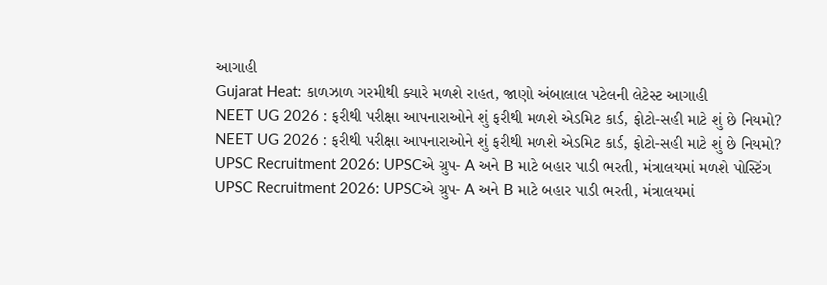આગાહી
Gujarat Heat: કાળઝાળ ગરમીથી ક્યારે મળશે રાહત, જાણો અંબાલાલ પટેલની લેટેસ્ટ આગાહી
NEET UG 2026 : ફરીથી પરીક્ષા આપનારાઓને શું ફરીથી મળશે એડમિટ કાર્ડ, ફોટો-સહી માટે શું છે નિયમો?
NEET UG 2026 : ફરીથી પરીક્ષા આપનારાઓને શું ફરીથી મળશે એડમિટ કાર્ડ, ફોટો-સહી માટે શું છે નિયમો?
UPSC Recruitment 2026: UPSCએ ગ્રુપ- A અને B માટે બહાર પાડી ભરતી, મંત્રાલયમાં મળશે પોસ્ટિંગ
UPSC Recruitment 2026: UPSCએ ગ્રુપ- A અને B માટે બહાર પાડી ભરતી, મંત્રાલયમાં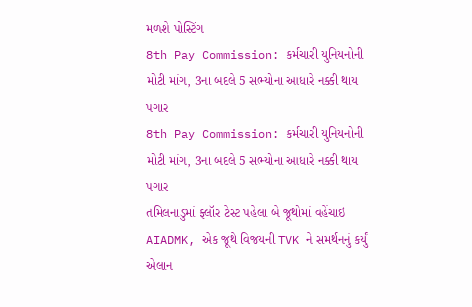મળશે પોસ્ટિંગ
8th Pay Commission: કર્મચારી યુનિયનોની મોટી માંગ, 3ના બદલે 5 સભ્યોના આધારે નક્કી થાય પગાર
8th Pay Commission: કર્મચારી યુનિયનોની મોટી માંગ, 3ના બદલે 5 સભ્યોના આધારે નક્કી થાય પગાર
તમિલનાડુમાં ફ્લૉર ટેસ્ટ પહેલા બે જૂથોમાં વહેંચાઇ AIADMK, એક જૂથે વિજયની TVK ને સમર્થનનું કર્યું એલાન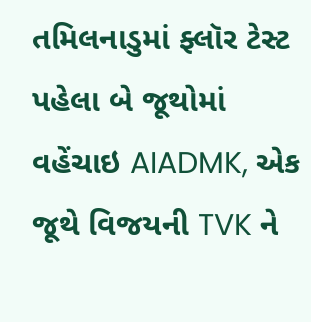તમિલનાડુમાં ફ્લૉર ટેસ્ટ પહેલા બે જૂથોમાં વહેંચાઇ AIADMK, એક જૂથે વિજયની TVK ને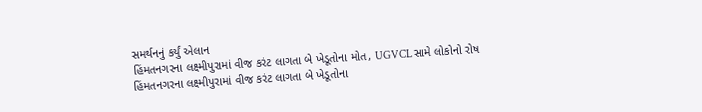સમર્થનનું કર્યું એલાન
હિંમતનગરના લક્ષ્મીપુરામાં વીજ કરંટ લાગતા બે ખેડૂતોના મોત, UGVCL સામે લોકોનો રોષ
હિંમતનગરના લક્ષ્મીપુરામાં વીજ કરંટ લાગતા બે ખેડૂતોના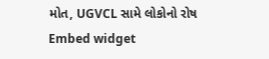મોત, UGVCL સામે લોકોનો રોષ
Embed widget